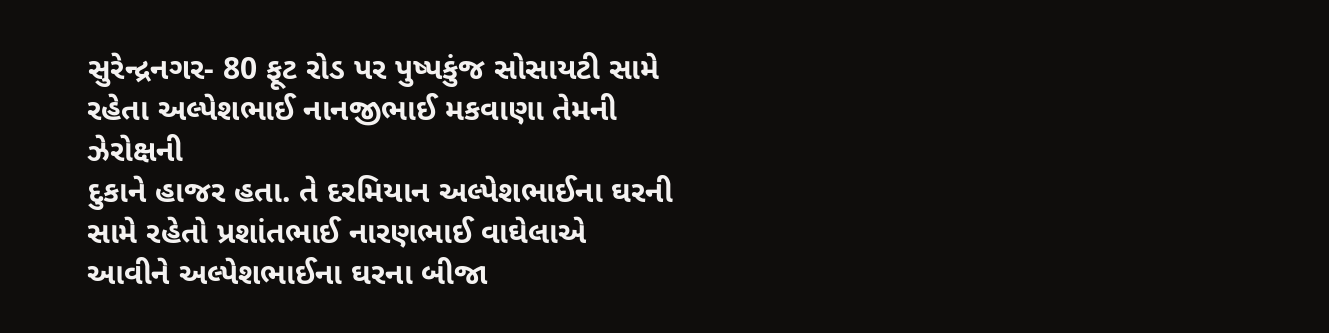સુરેન્દ્રનગર- 80 ફૂટ રોડ પર પુષ્પકુંજ સોસાયટી સામે રહેતા અલ્પેશભાઈ નાનજીભાઈ મકવાણા તેમની ઝેરોક્ષની
દુકાને હાજર હતા. તે દરમિયાન અલ્પેશભાઈના ઘરની સામે રહેતો પ્રશાંતભાઈ નારણભાઈ વાઘેલાએ
આવીને અલ્પેશભાઈના ઘરના બીજા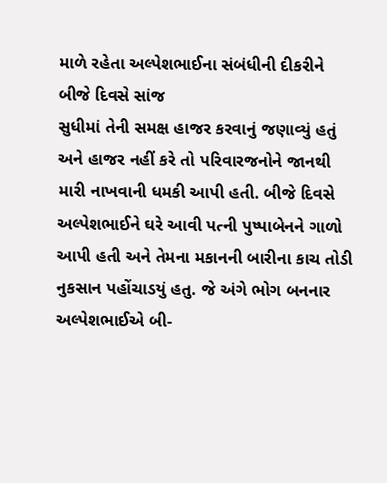માળે રહેતા અલ્પેશભાઈના સંબંધીની દીકરીને બીજે દિવસે સાંજ
સુધીમાં તેની સમક્ષ હાજર કરવાનું જણાવ્યું હતું અને હાજર નહીં કરે તો પરિવારજનોને જાનથી
મારી નાખવાની ધમકી આપી હતી. બીજે દિવસે અલ્પેશભાઈને ઘરે આવી પત્ની પુષ્પાબેનને ગાળો
આપી હતી અને તેમના મકાનની બારીના કાચ તોડી નુકસાન પહોંચાડયું હતુ. જે અંગે ભોગ બનનાર
અલ્પેશભાઈએ બી-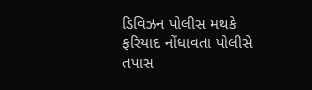ડિવિઝન પોલીસ મથકે ફરિયાદ નોંધાવતા પોલીસે તપાસ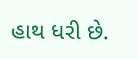હાથ ધરી છે.